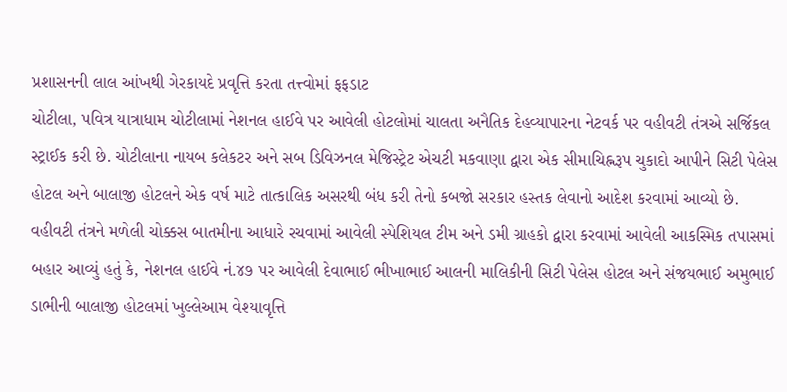પ્રશાસનની લાલ આંખથી ગેરકાયદે પ્રવૃત્તિ કરતા તત્ત્વોમાં ફફડાટ
ચોટીલા, પવિત્ર યાત્રાધામ ચોટીલામાં નેશનલ હાઈવે પર આવેલી હોટલોમાં ચાલતા અનૈતિક દેહવ્યાપારના નેટવર્ક પર વહીવટી તંત્રએ સર્જિકલ સ્ટ્રાઈક કરી છે. ચોટીલાના નાયબ કલેકટર અને સબ ડિવિઝનલ મેજિસ્ટ્રેટ એચટી મકવાણા દ્વારા એક સીમાચિહ્નરૂપ ચુકાદો આપીને સિટી પેલેસ હોટલ અને બાલાજી હોટલને એક વર્ષ માટે તાત્કાલિક અસરથી બંધ કરી તેનો કબજો સરકાર હસ્તક લેવાનો આદેશ કરવામાં આવ્યો છે.
વહીવટી તંત્રને મળેલી ચોક્કસ બાતમીના આધારે રચવામાં આવેલી સ્પેશિયલ ટીમ અને ડમી ગ્રાહકો દ્વારા કરવામાં આવેલી આકસ્મિક તપાસમાં બહાર આવ્યું હતું કે, નેશનલ હાઈવે નં.૪૭ પર આવેલી દેવાભાઈ ભીખાભાઈ આલની માલિકીની સિટી પેલેસ હોટલ અને સંજયભાઈ અમુભાઈ ડાભીની બાલાજી હોટલમાં ખુલ્લેઆમ વેશ્યાવૃત્તિ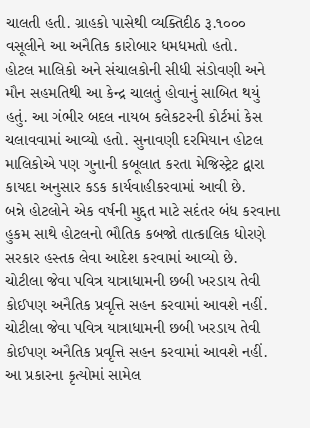ચાલતી હતી. ગ્રાહકો પાસેથી વ્યક્તિદીઠ રૂ.૧૦૦૦ વસૂલીને આ અનૈતિક કારોબાર ધમધમતો હતો.
હોટલ માલિકો અને સંચાલકોની સીધી સંડોવણી અને મૌન સહમતિથી આ કેન્દ્ર ચાલતું હોવાનું સાબિત થયું હતું. આ ગંભીર બદલ નાયબ કલેકટરની કોર્ટમાં કેસ ચલાવવામાં આવ્યો હતો. સુનાવણી દરમિયાન હોટલ માલિકોએ પણ ગુનાની કબૂલાત કરતા મેજિસ્ટ્રેટ દ્વારા કાયદા અનુસાર કડક કાર્યવાહીકરવામાં આવી છે.
બન્ને હોટલોને એક વર્ષની મુદ્દત માટે સદંતર બંધ કરવાના હુકમ સાથે હોટલનો ભૌતિક કબજો તાત્કાલિક ધોરણે સરકાર હસ્તક લેવા આદેશ કરવામાં આવ્યો છે.
ચોટીલા જેવા પવિત્ર યાત્રાધામની છબી ખરડાય તેવી કોઈપણ અનૈતિક પ્રવૃત્તિ સહન કરવામાં આવશે નહીં.
ચોટીલા જેવા પવિત્ર યાત્રાધામની છબી ખરડાય તેવી કોઈપણ અનૈતિક પ્રવૃત્તિ સહન કરવામાં આવશે નહીં.
આ પ્રકારના કૃત્યોમાં સામેલ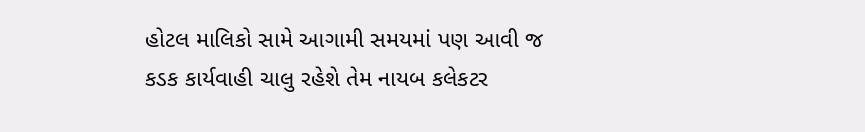હોટલ માલિકો સામે આગામી સમયમાં પણ આવી જ કડક કાર્યવાહી ચાલુ રહેશે તેમ નાયબ કલેકટર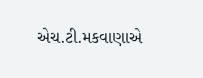એચ.ટી.મકવાણાએ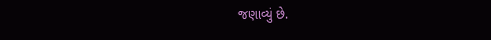જણાવ્યું છે.